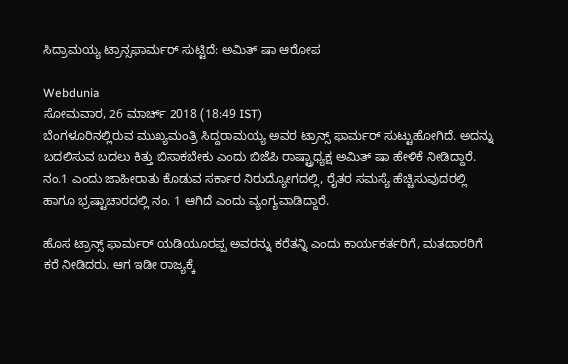ಸಿದ್ರಾಮಯ್ಯ ಟ್ರಾನ್ಸಫಾರ್ಮರ್ ಸುಟ್ಟಿದೆ: ಅಮಿತ್ ಷಾ ಆರೋಪ

Webdunia
ಸೋಮವಾರ, 26 ಮಾರ್ಚ್ 2018 (18:49 IST)
ಬೆಂಗಳೂರಿನಲ್ಲಿರುವ ಮುಖ್ಯಮಂತ್ರಿ ಸಿದ್ದರಾಮಯ್ಯ ಅವರ ಟ್ರಾನ್ಸ್ ಫಾರ್ಮರ್ ಸುಟ್ಟುಹೋಗಿದೆ. ಅದನ್ನು ಬದಲಿಸುವ ಬದಲು ಕಿತ್ತು ಬಿಸಾಕಬೇಕು ಎಂದು ಬಿಜೆಪಿ ರಾಷ್ಟ್ರಾಧ್ಯಕ್ಷ ಅಮಿತ್ ಷಾ ಹೇಳಿಕೆ ನೀಡಿದ್ದಾರೆ.
ನಂ.1 ಎಂದು ಜಾಹೀರಾತು ಕೊಡುವ ಸರ್ಕಾರ ನಿರುದ್ಯೋಗದಲ್ಲಿ, ರೈತರ ಸಮಸ್ಯೆ ಹೆಚ್ಚಿಸುವುದರಲ್ಲಿ  ಹಾಗೂ ಭ್ರಷ್ಟಾಚಾರದಲ್ಲಿ ನಂ. 1 ಆಗಿದೆ ಎಂದು ವ್ಯಂಗ್ಯವಾಡಿದ್ದಾರೆ.

ಹೊಸ ಟ್ರಾನ್ಸ್ ಫಾರ್ಮರ್ ಯಡಿಯೂರಪ್ಪ ಅವರನ್ನು ಕರೆತನ್ನಿ ಎಂದು ಕಾರ್ಯಕರ್ತರಿಗೆ, ಮತದಾರರಿಗೆ ಕರೆ ನೀಡಿದರು. ಆಗ ಇಡೀ ರಾಜ್ಯಕ್ಕೆ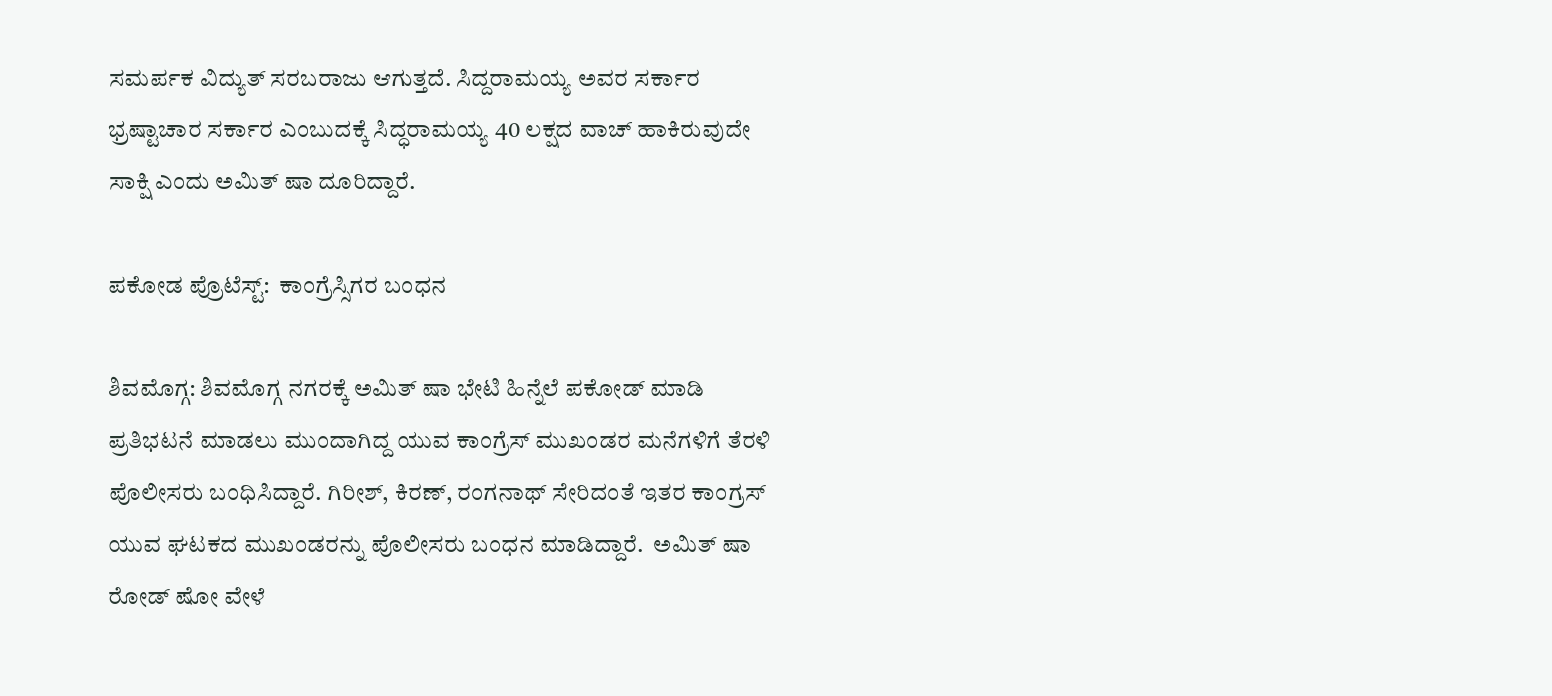ಸಮರ್ಪಕ ವಿದ್ಯುತ್ ಸರಬರಾಜು ಆಗುತ್ತದೆ. ಸಿದ್ದರಾಮಯ್ಯ ಅವರ ಸರ್ಕಾರ ಭ್ರಷ್ಟಾಚಾರ ಸರ್ಕಾರ ಎಂಬುದಕ್ಕೆ ಸಿದ್ಧರಾಮಯ್ಯ 40 ಲಕ್ಷದ ವಾಚ್ ಹಾಕಿರುವುದೇ ಸಾಕ್ಷಿ ಎಂದು ಅಮಿತ್ ಷಾ ದೂರಿದ್ದಾರೆ.

ಪಕೋಡ ಪ್ರೊಟೆಸ್ಟ್:  ಕಾಂಗ್ರೆಸ್ಸಿಗರ ಬಂಧನ

ಶಿವಮೊಗ್ಗ: ಶಿವಮೊಗ್ಗ ನಗರಕ್ಕೆ ಅಮಿತ್ ಷಾ ಭೇಟಿ ಹಿನ್ನೆಲೆ ಪಕೋಡ್ ಮಾಡಿ ಪ್ರತಿಭಟನೆ ಮಾಡಲು ಮುಂದಾಗಿದ್ದ ಯುವ ಕಾಂಗ್ರೆಸ್ ಮುಖಂಡರ ಮನೆಗಳಿಗೆ ತೆರಳಿ ಪೊಲೀಸರು ಬಂಧಿಸಿದ್ದಾರೆ. ಗಿರೀಶ್, ಕಿರಣ್, ರಂಗನಾಥ್ ಸೇರಿದಂತೆ ಇತರ ಕಾಂಗ್ರಸ್ ಯುವ ಘಟಕದ ಮುಖಂಡರನ್ನು ಪೊಲೀಸರು ಬಂಧನ ಮಾಡಿದ್ದಾರೆ.  ಅಮಿತ್ ಷಾ ರೋಡ್ ಷೋ ವೇಳೆ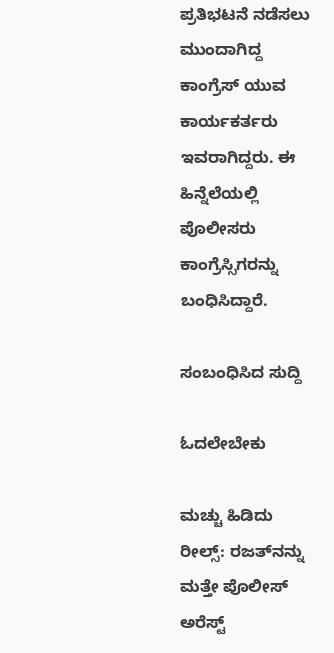ಪ್ರತಿಭಟನೆ ನಡೆಸಲು ಮುಂದಾಗಿದ್ದ ಕಾಂಗ್ರೆಸ್ ಯುವ ಕಾರ್ಯಕರ್ತರು ಇವರಾಗಿದ್ದರು. ಈ ಹಿನ್ನೆಲೆಯಲ್ಲಿ ಪೊಲೀಸರು ಕಾಂಗ್ರೆಸ್ಸಿಗರನ್ನು ಬಂಧಿಸಿದ್ದಾರೆ.

ಸಂಬಂಧಿಸಿದ ಸುದ್ದಿ

ಓದಲೇಬೇಕು

ಮಚ್ಚು ಹಿಡಿದು ರೀಲ್ಸ್‌: ರಜತ್‌ನನ್ನು ಮತ್ತೇ ಪೊಲೀಸ್ ಅರೆಸ್ಟ್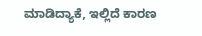ಮಾಡಿದ್ಯಾಕೆ, ಇಲ್ಲಿದೆ ಕಾರಣ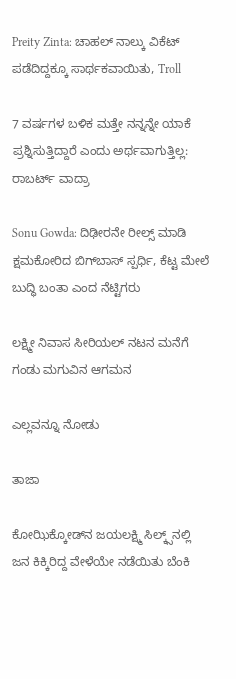Preity Zinta: ಚಾಹಲ್ ನಾಲ್ಕು ವಿಕೆಟ್ ಪಡೆದಿದ್ದಕ್ಕೂ ಸಾರ್ಥಕವಾಯಿತು, Troll

7 ವರ್ಷಗಳ ಬಳಿಕ ಮತ್ತೇ ನನ್ನನ್ನೇ ಯಾಕೆ ಪ್ರಶ್ನಿಸುತ್ತಿದ್ದಾರೆ ಎಂದು ಅರ್ಥವಾಗುತ್ತಿಲ್ಲ: ರಾಬರ್ಟ್‌ ವಾದ್ರಾ

Sonu Gowda: ದಿಢೀರನೇ ರೀಲ್ಸ್ ಮಾಡಿ ಕ್ಷಮಕೋರಿದ ಬಿಗ್‌ಬಾಸ್‌ ಸ್ಪರ್ಧಿ, ಕೆಟ್ಟ ಮೇಲೆ ಬುದ್ಧಿ ಬಂತಾ ಎಂದ ನೆಟ್ಟಿಗರು

ಲಕ್ಷ್ಮೀ ನಿವಾಸ ಸೀರಿಯಲ್ ನಟನ ಮನೆಗೆ ಗಂಡು ಮಗುವಿನ ಆಗಮನ

ಎಲ್ಲವನ್ನೂ ನೋಡು

ತಾಜಾ

ಕೋಝಿಕ್ಕೋಡ್‌ನ ಜಯಲಕ್ಷ್ಮಿ ಸಿಲ್ಕ್ಸ್‌ನಲ್ಲಿ ಜನ ಕಿಕ್ಕಿರಿದ್ದ ವೇಳೆಯೇ ನಡೆಯಿತು ಬೆಂಕಿ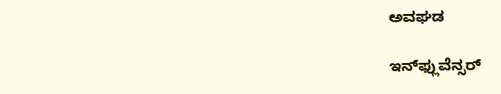ಅವಘಡ

ಇನ್‌ಫ್ಲುವೆನ್ಸರ್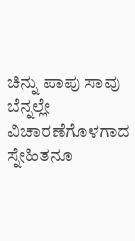ಚಿನ್ನು ಪಾಪು ಸಾವು ಬೆನ್ನಲ್ಲೇ ವಿಚಾರಣೆಗೊಳಗಾದ ಸ್ನೇಹಿತನೂ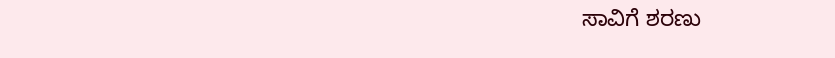ಸಾವಿಗೆ ಶರಣು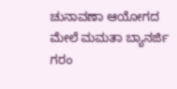ಚುನಾವಣಾ ಆಯೋಗದ ಮೇಲೆ ಮಮತಾ ಬ್ಯಾನರ್ಜಿ ಗರಂ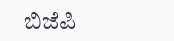ಬಿಜೆಪಿ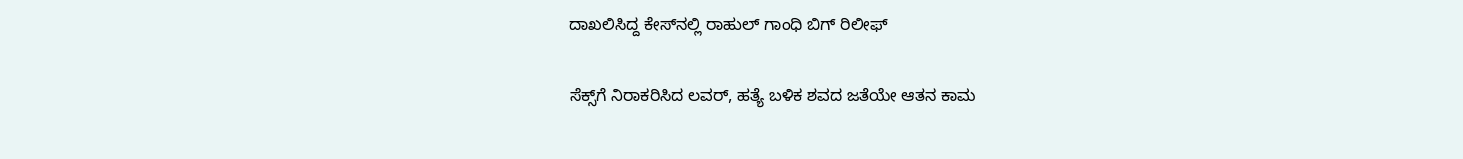ದಾಖಲಿಸಿದ್ದ ಕೇಸ್‌ನಲ್ಲಿ ರಾಹುಲ್‌ ಗಾಂಧಿ ಬಿಗ್ ರಿಲೀಫ್‌

ಸೆಕ್ಸ್‌ಗೆ ನಿರಾಕರಿಸಿದ ಲವರ್‌, ಹತ್ಯೆ ಬಳಿಕ ಶವದ ಜತೆಯೇ ಆತನ ಕಾಮ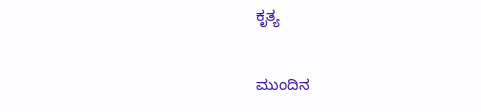ಕೃತ್ಯ

ಮುಂದಿನ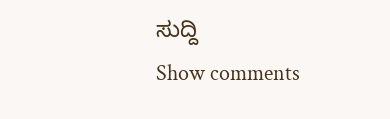ಸುದ್ದಿ
Show comments